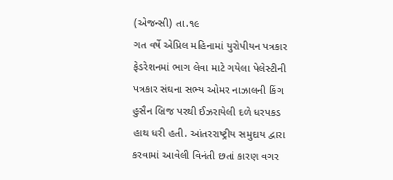(એજન્સી) તા.૧૯
ગત વર્ષે એપ્રિલ મહિનામાં યુરોપીયન પત્રકાર ફેડરેશનમાં ભાગ લેવા માટે ગયેલા પેલેસ્ટીની પત્રકાર સંઘના સભ્ય ઓમર નાઝાલની કિંગ હુસૈન બ્રિજ પરથી ઈઝરાયેલી દળે ધરપકડ હાથ ધરી હતી. આંતરરાષ્ટ્રીય સમુદાય દ્વારા કરવામાં આવેલી વિનંતી છતાં કારણ વગર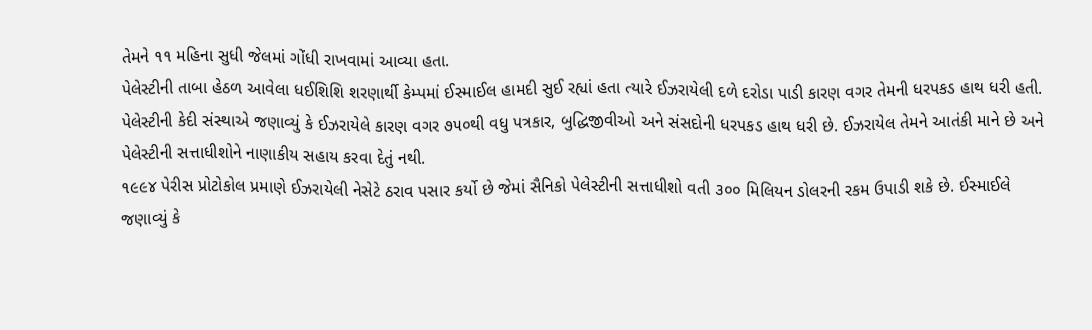તેમને ૧૧ મહિના સુધી જેલમાં ગોંધી રાખવામાં આવ્યા હતા.
પેલેસ્ટીની તાબા હેઠળ આવેલા ધઈશિશિ શરણાર્થી કેમ્પમાં ઈસ્માઈલ હામદી સુઈ રહ્યાં હતા ત્યારે ઈઝરાયેલી દળે દરોડા પાડી કારણ વગર તેમની ધરપકડ હાથ ધરી હતી. પેલેસ્ટીની કેદી સંસ્થાએ જણાવ્યું કે ઈઝરાયેલે કારણ વગર ૭૫૦થી વધુ પત્રકાર, બુદ્ધિજીવીઓ અને સંસદોની ધરપકડ હાથ ધરી છે. ઈઝરાયેલ તેમને આતંકી માને છે અને પેલેસ્ટીની સત્તાધીશોને નાણાકીય સહાય કરવા દેતું નથી.
૧૯૯૪ પેરીસ પ્રોટોકોલ પ્રમાણે ઈઝરાયેલી નેસેટે ઠરાવ પસાર કર્યો છે જેમાં સૈનિકો પેલેસ્ટીની સત્તાધીશો વતી ૩૦૦ મિલિયન ડોલરની રકમ ઉપાડી શકે છે. ઈસ્માઈલે જણાવ્યું કે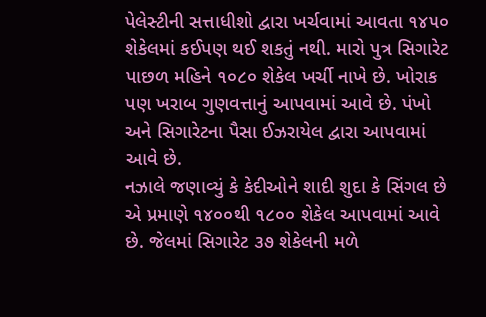પેલેસ્ટીની સત્તાધીશો દ્વારા ખર્ચવામાં આવતા ૧૪૫૦ શેકેલમાં કઈપણ થઈ શકતું નથી. મારો પુત્ર સિગારેટ પાછળ મહિને ૧૦૮૦ શેકેલ ખર્ચી નાખે છે. ખોરાક પણ ખરાબ ગુણવત્તાનું આપવામાં આવે છે. પંખો અને સિગારેટના પૈસા ઈઝરાયેલ દ્વારા આપવામાં આવે છે.
નઝાલે જણાવ્યું કે કેદીઓને શાદી શુદા કે સિંગલ છે એ પ્રમાણે ૧૪૦૦થી ૧૮૦૦ શેકેલ આપવામાં આવે છે. જેલમાં સિગારેટ ૩૭ શેકેલની મળે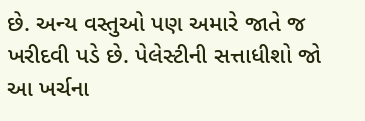છે. અન્ય વસ્તુઓ પણ અમારે જાતે જ ખરીદવી પડે છે. પેલેસ્ટીની સત્તાધીશો જો આ ખર્ચના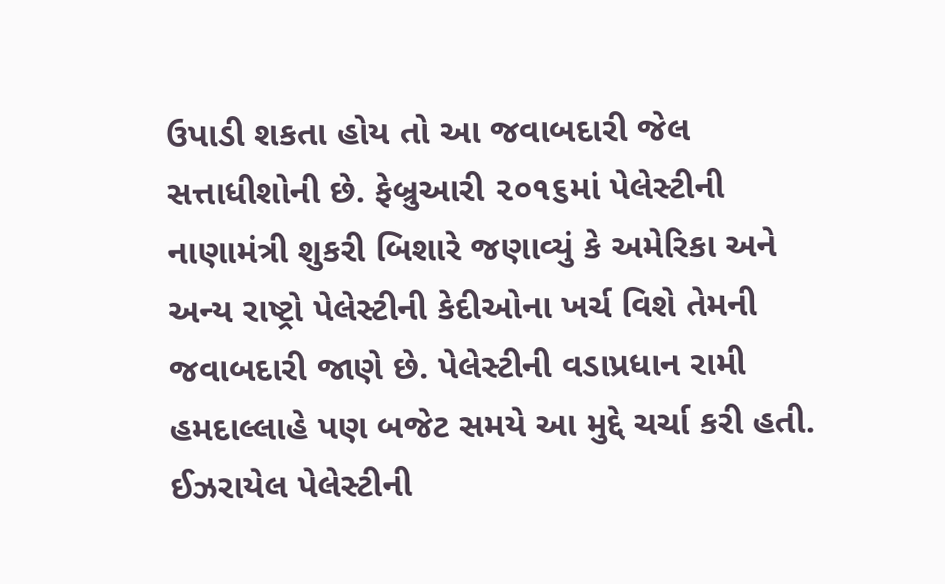ઉપાડી શકતા હોય તો આ જવાબદારી જેલ સત્તાધીશોની છે. ફેબ્રુઆરી ૨૦૧૬માં પેલેસ્ટીની નાણામંત્રી શુકરી બિશારે જણાવ્યું કે અમેરિકા અને અન્ય રાષ્ટ્રો પેલેસ્ટીની કેદીઓના ખર્ચ વિશે તેમની જવાબદારી જાણે છે. પેલેસ્ટીની વડાપ્રધાન રામી હમદાલ્લાહે પણ બજેટ સમયે આ મુદ્દે ચર્ચા કરી હતી. ઈઝરાયેલ પેલેસ્ટીની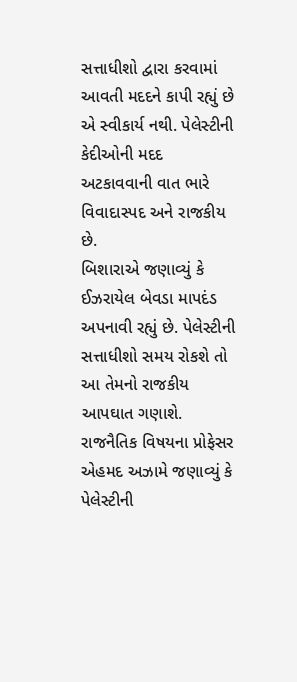સત્તાધીશો દ્વારા કરવામાં આવતી મદદને કાપી રહ્યું છે એ સ્વીકાર્ય નથી. પેલેસ્ટીની કેદીઓની મદદ અટકાવવાની વાત ભારે વિવાદાસ્પદ અને રાજકીય છે.
બિશારાએ જણાવ્યું કે ઈઝરાયેલ બેવડા માપદંડ અપનાવી રહ્યું છે. પેલેસ્ટીની સત્તાધીશો સમય રોકશે તો આ તેમનો રાજકીય આપઘાત ગણાશે. રાજનૈતિક વિષયના પ્રોફેસર એહમદ અઝામે જણાવ્યું કે પેલેસ્ટીની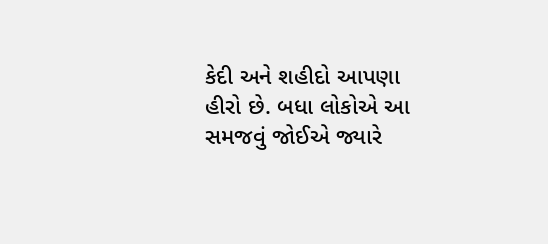કેદી અને શહીદો આપણા હીરો છે. બધા લોકોએ આ સમજવું જોઈએ જ્યારે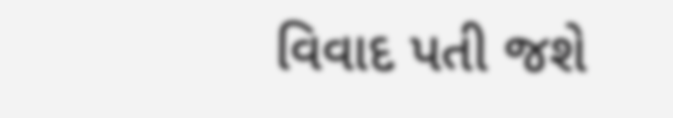વિવાદ પતી જશે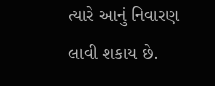ત્યારે આનું નિવારણ લાવી શકાય છે.